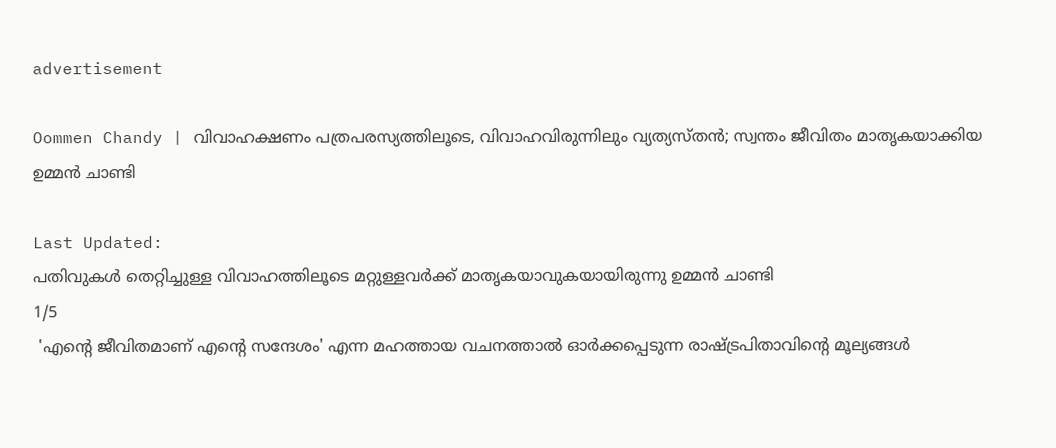advertisement

Oommen Chandy | വിവാഹക്ഷണം പത്രപരസ്യത്തിലൂടെ, വിവാഹവിരുന്നിലും വ്യത്യസ്തൻ; സ്വന്തം ജീവിതം മാതൃകയാക്കിയ ഉമ്മൻ ചാണ്ടി

Last Updated:
പതിവുകൾ തെറ്റിച്ചുള്ള വിവാഹത്തിലൂടെ മറ്റുള്ളവർക്ക് മാതൃകയാവുകയായിരുന്നു ഉമ്മൻ ചാണ്ടി
1/5
 'എന്റെ ജീവിതമാണ് എന്റെ സന്ദേശം' എന്ന മഹത്തായ വചനത്താൽ ഓർക്കപ്പെടുന്ന രാഷ്ട്രപിതാവിന്റെ മൂല്യങ്ങൾ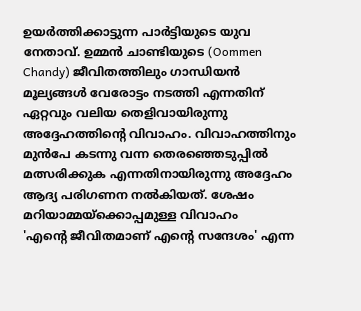ഉയർത്തിക്കാട്ടുന്ന പാർട്ടിയുടെ യുവ നേതാവ്. ഉമ്മൻ ചാണ്ടിയുടെ (Oommen Chandy) ജീവിതത്തിലും ഗാന്ധിയൻ മൂല്യങ്ങൾ വേരോട്ടം നടത്തി എന്നതിന് ഏറ്റവും വലിയ തെളിവായിരുന്നു അദ്ദേഹത്തിന്റെ വിവാഹം. വിവാഹത്തിനും മുൻപേ കടന്നു വന്ന തെരഞ്ഞെടുപ്പിൽ മത്സരിക്കുക എന്നതിനായിരുന്നു അദ്ദേഹം ആദ്യ പരിഗണന നൽകിയത്. ശേഷം മറിയാമ്മയ്ക്കൊപ്പമുള്ള വിവാഹം
'എന്റെ ജീവിതമാണ് എന്റെ സന്ദേശം' എന്ന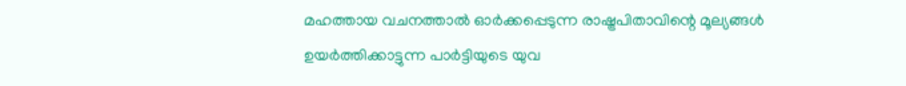മഹത്തായ വചനത്താൽ ഓർക്കപ്പെടുന്ന രാഷ്ട്രപിതാവിന്റെ മൂല്യങ്ങൾ ഉയർത്തിക്കാട്ടുന്ന പാർട്ടിയുടെ യുവ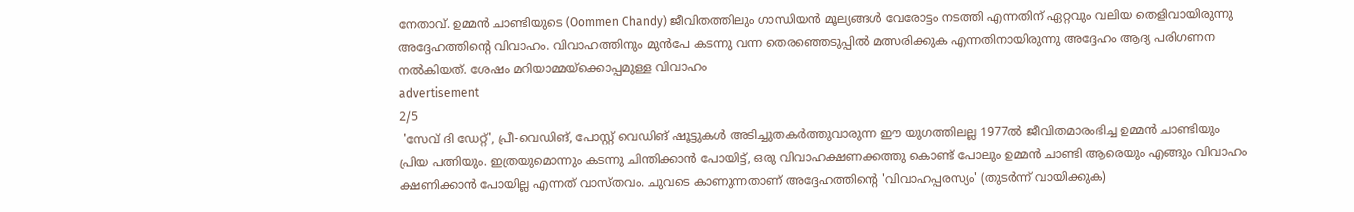നേതാവ്. ഉമ്മൻ ചാണ്ടിയുടെ (Oommen Chandy) ജീവിതത്തിലും ഗാന്ധിയൻ മൂല്യങ്ങൾ വേരോട്ടം നടത്തി എന്നതിന് ഏറ്റവും വലിയ തെളിവായിരുന്നു അദ്ദേഹത്തിന്റെ വിവാഹം. വിവാഹത്തിനും മുൻപേ കടന്നു വന്ന തെരഞ്ഞെടുപ്പിൽ മത്സരിക്കുക എന്നതിനായിരുന്നു അദ്ദേഹം ആദ്യ പരിഗണന നൽകിയത്. ശേഷം മറിയാമ്മയ്ക്കൊപ്പമുള്ള വിവാഹം
advertisement
2/5
 'സേവ് ദി ഡേറ്റ്', പ്രീ-വെഡിങ്, പോസ്റ്റ് വെഡിങ് ഷൂട്ടുകൾ അടിച്ചുതകർത്തുവാരുന്ന ഈ യുഗത്തിലല്ല 1977ൽ ജീവിതമാരംഭിച്ച ഉമ്മൻ ചാണ്ടിയും പ്രിയ പത്നിയും. ഇത്രയുമൊന്നും കടന്നു ചിന്തിക്കാൻ പോയിട്ട്, ഒരു വിവാഹക്ഷണക്കത്തു കൊണ്ട് പോലും ഉമ്മൻ ചാണ്ടി ആരെയും എങ്ങും വിവാഹം ക്ഷണിക്കാൻ പോയില്ല എന്നത് വാസ്തവം. ചുവടെ കാണുന്നതാണ് അദ്ദേഹത്തിന്റെ 'വിവാഹപ്പരസ്യം' (തുടർന്ന് വായിക്കുക)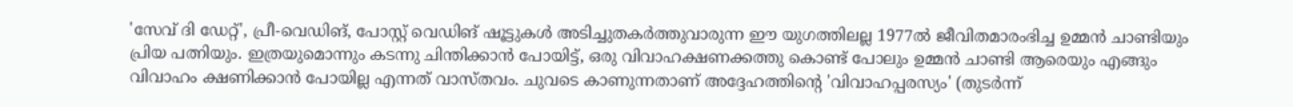'സേവ് ദി ഡേറ്റ്', പ്രീ-വെഡിങ്, പോസ്റ്റ് വെഡിങ് ഷൂട്ടുകൾ അടിച്ചുതകർത്തുവാരുന്ന ഈ യുഗത്തിലല്ല 1977ൽ ജീവിതമാരംഭിച്ച ഉമ്മൻ ചാണ്ടിയും പ്രിയ പത്നിയും. ഇത്രയുമൊന്നും കടന്നു ചിന്തിക്കാൻ പോയിട്ട്, ഒരു വിവാഹക്ഷണക്കത്തു കൊണ്ട് പോലും ഉമ്മൻ ചാണ്ടി ആരെയും എങ്ങും വിവാഹം ക്ഷണിക്കാൻ പോയില്ല എന്നത് വാസ്തവം. ചുവടെ കാണുന്നതാണ് അദ്ദേഹത്തിന്റെ 'വിവാഹപ്പരസ്യം' (തുടർന്ന്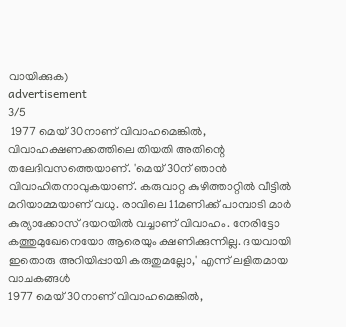വായിക്കുക)
advertisement
3/5
 1977 മെയ് 30നാണ് വിവാഹമെങ്കിൽ, വിവാഹക്ഷണക്കത്തിലെ തിയതി അതിന്റെ തലേദിവസത്തെയാണ്. 'മെയ് 30ന് ഞാൻ വിവാഹിതനാവുകയാണ്. കരുവാറ്റ കുഴിത്താറ്റിൽ വീട്ടിൽ മറിയാമ്മയാണ് വധു. രാവിലെ 11മണിക്ക് പാമ്പാടി മാർ കുര്യാക്കോസ് ദയറയിൽ വച്ചാണ് വിവാഹം. നേരിട്ടോ കത്തുമുഖേനെയോ ആരെയും ക്ഷണിക്കുന്നില്ല. ദയവായി ഇതൊരു അറിയിപ്പായി കരുതുമല്ലോ,' എന്ന് ലളിതമായ വാചകങ്ങൾ
1977 മെയ് 30നാണ് വിവാഹമെങ്കിൽ,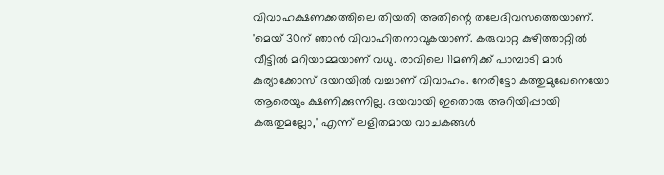വിവാഹക്ഷണക്കത്തിലെ തിയതി അതിന്റെ തലേദിവസത്തെയാണ്. 'മെയ് 30ന് ഞാൻ വിവാഹിതനാവുകയാണ്. കരുവാറ്റ കുഴിത്താറ്റിൽ വീട്ടിൽ മറിയാമ്മയാണ് വധു. രാവിലെ 11മണിക്ക് പാമ്പാടി മാർ കുര്യാക്കോസ് ദയറയിൽ വച്ചാണ് വിവാഹം. നേരിട്ടോ കത്തുമുഖേനെയോ ആരെയും ക്ഷണിക്കുന്നില്ല. ദയവായി ഇതൊരു അറിയിപ്പായി കരുതുമല്ലോ,' എന്ന് ലളിതമായ വാചകങ്ങൾ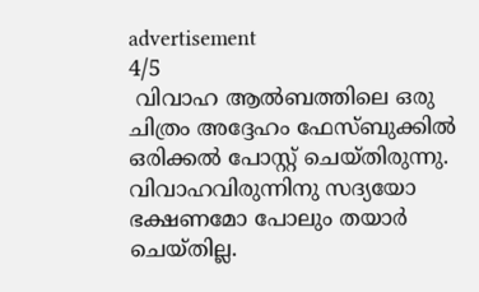advertisement
4/5
 വിവാഹ ആൽബത്തിലെ ഒരു ചിത്രം അദ്ദേഹം ഫേസ്ബുക്കിൽ ഒരിക്കൽ പോസ്റ്റ് ചെയ്തിരുന്നു. വിവാഹവിരുന്നിനു സദ്യയോ ഭക്ഷണമോ പോലും തയാർ ചെയ്തില്ല.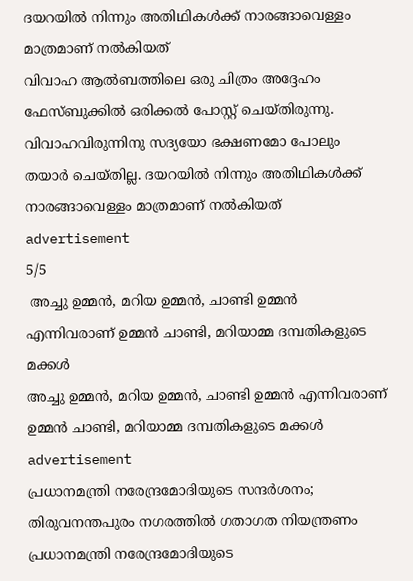ദയറയിൽ നിന്നും അതിഥികൾക്ക് നാരങ്ങാവെള്ളം മാത്രമാണ് നൽകിയത്
വിവാഹ ആൽബത്തിലെ ഒരു ചിത്രം അദ്ദേഹം ഫേസ്ബുക്കിൽ ഒരിക്കൽ പോസ്റ്റ് ചെയ്തിരുന്നു. വിവാഹവിരുന്നിനു സദ്യയോ ഭക്ഷണമോ പോലും തയാർ ചെയ്തില്ല. ദയറയിൽ നിന്നും അതിഥികൾക്ക് നാരങ്ങാവെള്ളം മാത്രമാണ് നൽകിയത്
advertisement
5/5
 അച്ചു ഉമ്മൻ, മറിയ ഉമ്മൻ, ചാണ്ടി ഉമ്മൻ എന്നിവരാണ് ഉമ്മൻ ചാണ്ടി, മറിയാമ്മ ദമ്പതികളുടെ മക്കൾ
അച്ചു ഉമ്മൻ, മറിയ ഉമ്മൻ, ചാണ്ടി ഉമ്മൻ എന്നിവരാണ് ഉമ്മൻ ചാണ്ടി, മറിയാമ്മ ദമ്പതികളുടെ മക്കൾ
advertisement
പ്രധാനമന്ത്രി നരേന്ദ്രമോദിയുടെ സന്ദര്‍ശനം; തിരുവനന്തപുരം നഗരത്തില്‍ ഗതാഗത നിയന്ത്രണം
പ്രധാനമന്ത്രി നരേന്ദ്രമോദിയുടെ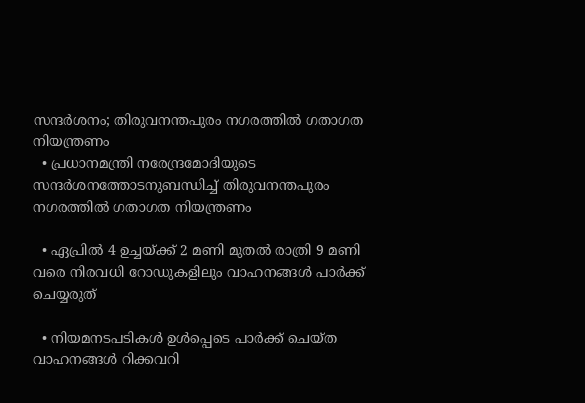സന്ദര്‍ശനം; തിരുവനന്തപുരം നഗരത്തില്‍ ഗതാഗത നിയന്ത്രണം
  • പ്രധാനമന്ത്രി നരേന്ദ്രമോദിയുടെ സന്ദര്‍ശനത്തോടനുബന്ധിച്ച് തിരുവനന്തപുരം നഗരത്തില്‍ ഗതാഗത നിയന്ത്രണം

  • ഏപ്രിൽ 4 ഉച്ചയ്ക്ക് 2 മണി മുതല്‍ രാത്രി 9 മണി വരെ നിരവധി റോഡുകളിലും വാഹനങ്ങള്‍ പാര്‍ക്ക് ചെയ്യരുത്

  • നിയമനടപടികള്‍ ഉള്‍പ്പെടെ പാര്‍ക്ക് ചെയ്ത വാഹനങ്ങള്‍ റിക്കവറി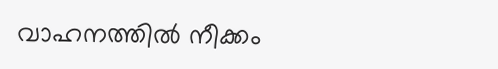വാഹനത്തില്‍ നീക്കം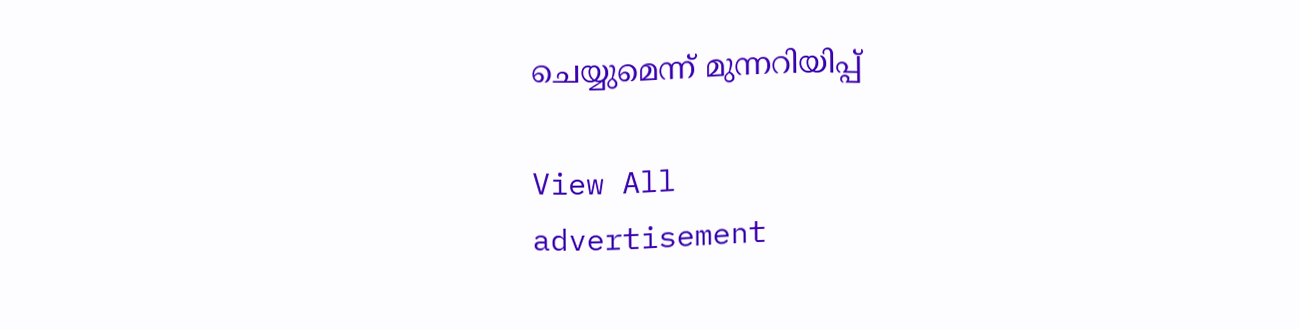ചെയ്യുമെന്ന് മുന്നറിയിപ്പ്

View All
advertisement